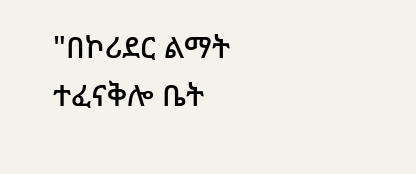"በኮሪደር ልማት ተፈናቅሎ ቤት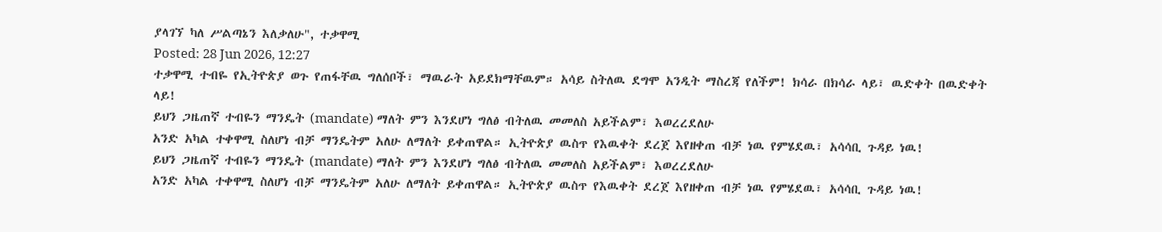ያላገኘ ካለ ሥልጣኔን እለቃለሁ", ተቃዋሚ
Posted: 28 Jun 2026, 12:27
ተቃዋሚ ተብዬ የኢትዮጵያ ወጉ የጠፋቸዉ ግለሰቦች፣ ማዉራት አይደክማቸዉም። አሳይ ስትለዉ ደግሞ አንዲት ማስረጃ የለችም! ክሳራ በክሳራ ላይ፣ ዉድቀት በዉድቀት ላይ!
ይህን ጋዜጠኛ ተብዬን ማንዴት (mandate) ማለት ምን እንደሆነ ግለፅ ብትለዉ መመለስ አይችልም፣ እወረረደለሁ
አንድ አካል ተቀዋሚ ስለሆነ ብቻ ማንዴትም አለሁ ለማለት ይቀጠዋል። ኢትዮጵያ ዉስጥ የእዉቀት ደረጀ እየዘቀጠ ብቻ ነዉ የምሄደዉ፣ አሳሳቢ ጉዳይ ነዉ!
ይህን ጋዜጠኛ ተብዬን ማንዴት (mandate) ማለት ምን እንደሆነ ግለፅ ብትለዉ መመለስ አይችልም፣ እወረረደለሁ
አንድ አካል ተቀዋሚ ስለሆነ ብቻ ማንዴትም አለሁ ለማለት ይቀጠዋል። ኢትዮጵያ ዉስጥ የእዉቀት ደረጀ እየዘቀጠ ብቻ ነዉ የምሄደዉ፣ አሳሳቢ ጉዳይ ነዉ!